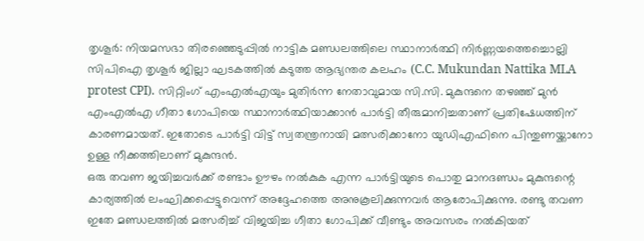തൃശൂർ: നിയമസഭാ തിരഞ്ഞെടുപ്പിൽ നാട്ടിക മണ്ഡലത്തിലെ സ്ഥാനാർത്ഥി നിർണ്ണയത്തെച്ചൊല്ലി സിപിഐ തൃശൂർ ജില്ലാ ഘടകത്തിൽ കടുത്ത ആഭ്യന്തര കലഹം (C.C. Mukundan Nattika MLA protest CPI). സിറ്റിംഗ് എംഎൽഎയും മുതിർന്ന നേതാവുമായ സി.സി. മുകുന്ദനെ തഴഞ്ഞ് മുൻ എംഎൽഎ ഗീതാ ഗോപിയെ സ്ഥാനാർത്ഥിയാക്കാൻ പാർട്ടി തീരുമാനിച്ചതാണ് പ്രതിഷേധത്തിന് കാരണമായത്. ഇതോടെ പാർട്ടി വിട്ട് സ്വതന്ത്രനായി മത്സരിക്കാനോ യുഡിഎഫിനെ പിന്തുണയ്ക്കാനോ ഉള്ള നീക്കത്തിലാണ് മുകുന്ദൻ.
ഒരു തവണ ജയിച്ചവർക്ക് രണ്ടാം ഊഴം നൽകുക എന്ന പാർട്ടിയുടെ പൊതു മാനദണ്ഡം മുകുന്ദന്റെ കാര്യത്തിൽ ലംഘിക്കപ്പെട്ടുവെന്ന് അദ്ദേഹത്തെ അനുകൂലിക്കുന്നവർ ആരോപിക്കുന്നു. രണ്ടു തവണ ഇതേ മണ്ഡലത്തിൽ മത്സരിച്ച് വിജയിച്ച ഗീതാ ഗോപിക്ക് വീണ്ടും അവസരം നൽകിയത്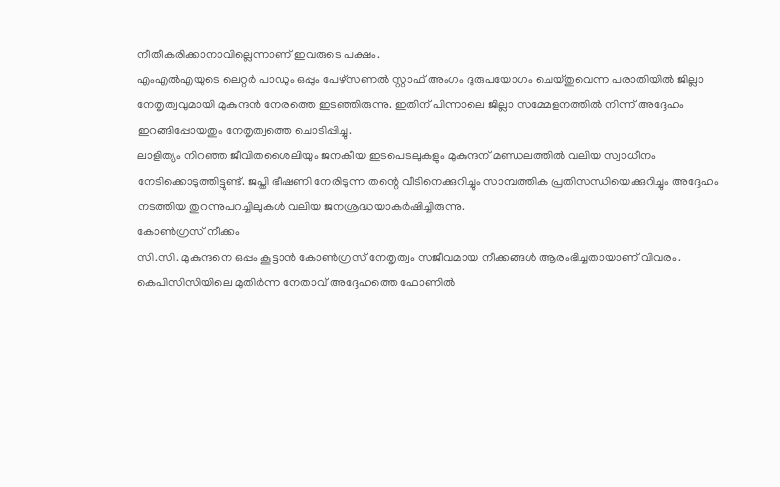നീതീകരിക്കാനാവില്ലെന്നാണ് ഇവരുടെ പക്ഷം.
എംഎൽഎയുടെ ലെറ്റർ പാഡും ഒപ്പും പേഴ്സണൽ സ്റ്റാഫ് അംഗം ദുരുപയോഗം ചെയ്തുവെന്ന പരാതിയിൽ ജില്ലാ നേതൃത്വവുമായി മുകുന്ദൻ നേരത്തെ ഇടഞ്ഞിരുന്നു. ഇതിന് പിന്നാലെ ജില്ലാ സമ്മേളനത്തിൽ നിന്ന് അദ്ദേഹം ഇറങ്ങിപ്പോയതും നേതൃത്വത്തെ ചൊടിപ്പിച്ചു.
ലാളിത്യം നിറഞ്ഞ ജീവിതശൈലിയും ജനകീയ ഇടപെടലുകളും മുകുന്ദന് മണ്ഡലത്തിൽ വലിയ സ്വാധീനം നേടിക്കൊടുത്തിട്ടുണ്ട്. ജപ്തി ഭീഷണി നേരിടുന്ന തന്റെ വീടിനെക്കുറിച്ചും സാമ്പത്തിക പ്രതിസന്ധിയെക്കുറിച്ചും അദ്ദേഹം നടത്തിയ തുറന്നുപറച്ചിലുകൾ വലിയ ജനശ്രദ്ധയാകർഷിച്ചിരുന്നു.
കോൺഗ്രസ് നീക്കം
സി.സി. മുകുന്ദനെ ഒപ്പം കൂട്ടാൻ കോൺഗ്രസ് നേതൃത്വം സജീവമായ നീക്കങ്ങൾ ആരംഭിച്ചതായാണ് വിവരം. കെപിസിസിയിലെ മുതിർന്ന നേതാവ് അദ്ദേഹത്തെ ഫോണിൽ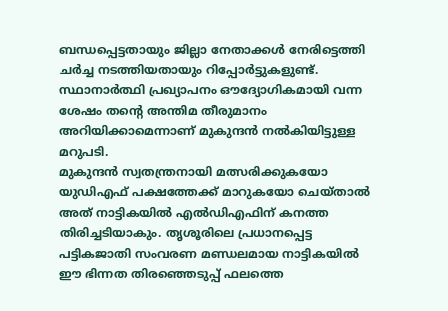ബന്ധപ്പെട്ടതായും ജില്ലാ നേതാക്കൾ നേരിട്ടെത്തി ചർച്ച നടത്തിയതായും റിപ്പോർട്ടുകളുണ്ട്. സ്ഥാനാർത്ഥി പ്രഖ്യാപനം ഔദ്യോഗികമായി വന്ന ശേഷം തന്റെ അന്തിമ തീരുമാനം അറിയിക്കാമെന്നാണ് മുകുന്ദൻ നൽകിയിട്ടുള്ള മറുപടി.
മുകുന്ദൻ സ്വതന്ത്രനായി മത്സരിക്കുകയോ യുഡിഎഫ് പക്ഷത്തേക്ക് മാറുകയോ ചെയ്താൽ അത് നാട്ടികയിൽ എൽഡിഎഫിന് കനത്ത തിരിച്ചടിയാകും. തൃശൂരിലെ പ്രധാനപ്പെട്ട പട്ടികജാതി സംവരണ മണ്ഡലമായ നാട്ടികയിൽ ഈ ഭിന്നത തിരഞ്ഞെടുപ്പ് ഫലത്തെ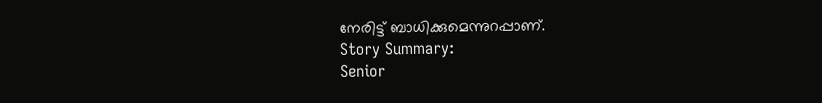നേരിട്ട് ബാധിക്കുമെന്നുറപ്പാണ്.
Story Summary:
Senior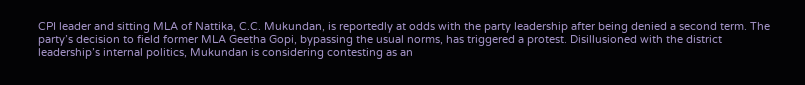CPI leader and sitting MLA of Nattika, C.C. Mukundan, is reportedly at odds with the party leadership after being denied a second term. The party’s decision to field former MLA Geetha Gopi, bypassing the usual norms, has triggered a protest. Disillusioned with the district leadership’s internal politics, Mukundan is considering contesting as an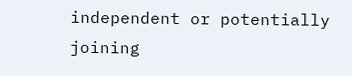independent or potentially joining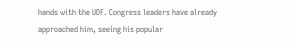hands with the UDF. Congress leaders have already approached him, seeing his popular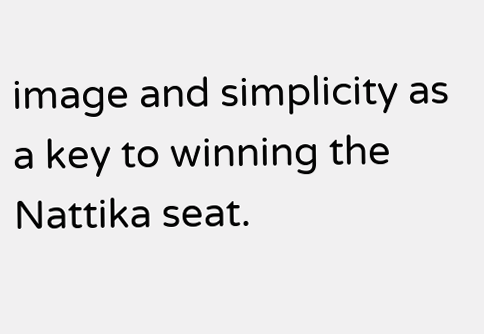image and simplicity as a key to winning the Nattika seat.